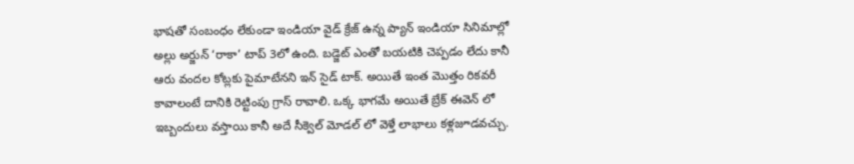భాషతో సంబంధం లేకుండా ఇండియా వైడ్ క్రేజ్ ఉన్న ప్యాన్ ఇండియా సినిమాల్లో అల్లు అర్జున్ ‘రాకా’ టాప్ 3లో ఉంది. బడ్జెట్ ఎంతో బయటికి చెప్పడం లేదు కానీ ఆరు వందల కోట్లకు పైమాటేనని ఇన్ సైడ్ టాక్. అయితే ఇంత మొత్తం రికవరీ కావాలంటే దానికి రెట్టింపు గ్రాస్ రావాలి. ఒక్క భాగమే అయితే బ్రేక్ ఈవెన్ లో ఇబ్బందులు వస్తాయి కానీ అదే సీక్వెల్ మోడల్ లో వెళ్తే లాభాలు కళ్లజూడవచ్చు.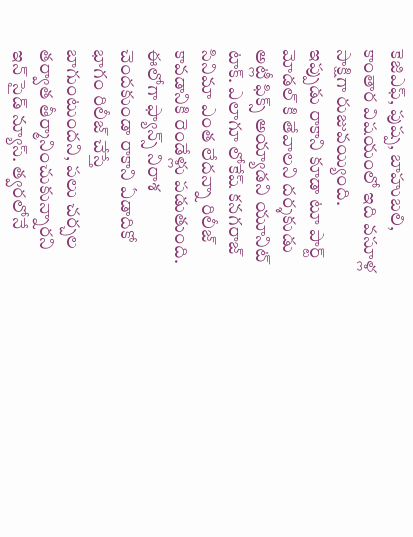కెజిఎఫ్, పుష్ప, బాహుబలి, కాంతార విషయంలో ఇది వసూళ్ల సాక్షిగా రుజువయ్యింది.
ఇప్పుడు రాకాని కూడా టూ పార్ట్ మోడల్ కి తేవాలని దర్శకుడు అట్లీ ఫిక్స్ అయ్యాడని యూనిట్ టాక్. ఎలాగూ లోకేష్ కనగరాజ్ సినిమా ఎంత లేదన్నా రిలీజ్ కావడానికి రెండేళ్లు పడుతుంది. ఈలోగా ఫ్యాన్స్ నిరాశ చెందకుండా రాకాని ఏడాదికో భాగం రిలీజ్ చేస్తే బాగుంటుందని, పలు చర్చల తర్వాత తీర్మానించుకున్నారని ఇన్ సైడ్ న్యూస్. త్వరలోనే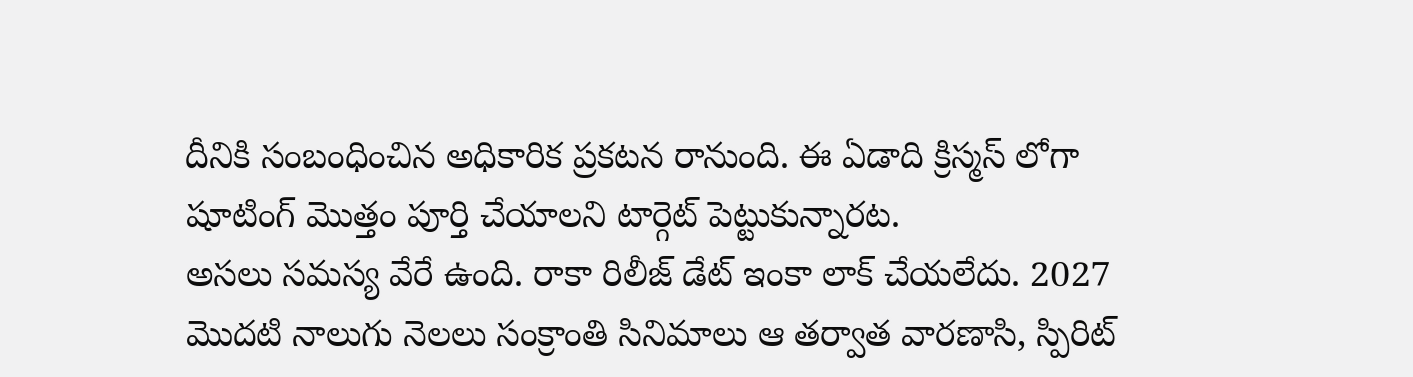దీనికి సంబంధించిన అధికారిక ప్రకటన రానుంది. ఈ ఏడాది క్రిస్మస్ లోగా షూటింగ్ మొత్తం పూర్తి చేయాలని టార్గెట్ పెట్టుకున్నారట.
అసలు సమస్య వేరే ఉంది. రాకా రిలీజ్ డేట్ ఇంకా లాక్ చేయలేదు. 2027 మొదటి నాలుగు నెలలు సంక్రాంతి సినిమాలు ఆ తర్వాత వారణాసి, స్పిరిట్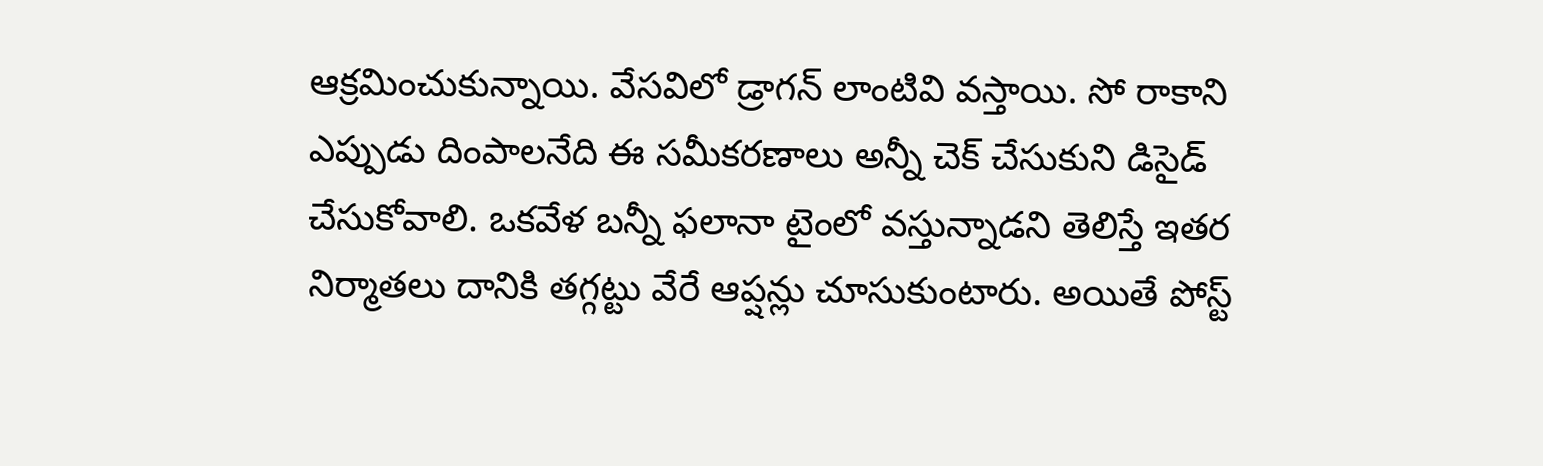ఆక్రమించుకున్నాయి. వేసవిలో డ్రాగన్ లాంటివి వస్తాయి. సో రాకాని ఎప్పుడు దింపాలనేది ఈ సమీకరణాలు అన్నీ చెక్ చేసుకుని డిసైడ్ చేసుకోవాలి. ఒకవేళ బన్నీ ఫలానా టైంలో వస్తున్నాడని తెలిస్తే ఇతర నిర్మాతలు దానికి తగ్గట్టు వేరే ఆప్షన్లు చూసుకుంటారు. అయితే పోస్ట్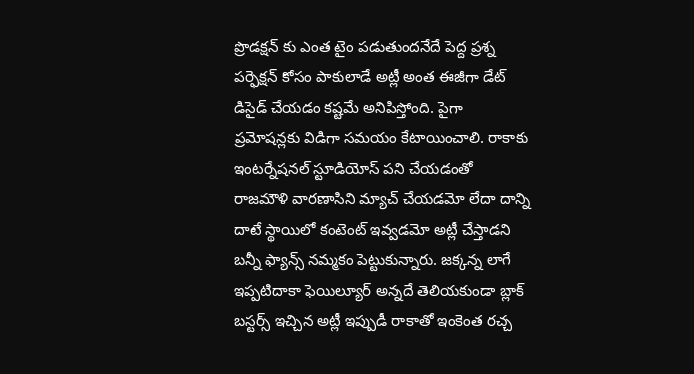ప్రొడక్షన్ కు ఎంత టైం పడుతుందనేదే పెద్ద ప్రశ్న
పర్ఫెక్షన్ కోసం పాకులాడే అట్లీ అంత ఈజీగా డేట్ డిసైడ్ చేయడం కష్టమే అనిపిస్తోంది. పైగా ప్రమోషన్లకు విడిగా సమయం కేటాయించాలి. రాకాకు ఇంటర్నేషనల్ స్టూడియోస్ పని చేయడంతో రాజమౌళి వారణాసిని మ్యాచ్ చేయడమో లేదా దాన్ని దాటే స్థాయిలో కంటెంట్ ఇవ్వడమో అట్లీ చేస్తాడని బన్నీ ఫ్యాన్స్ నమ్మకం పెట్టుకున్నారు. జక్కన్న లాగే ఇప్పటిదాకా ఫెయిల్యూర్ అన్నదే తెలియకుండా బ్లాక్ బస్టర్స్ ఇచ్చిన అట్లీ ఇప్పుడీ రాకాతో ఇంకెంత రచ్చ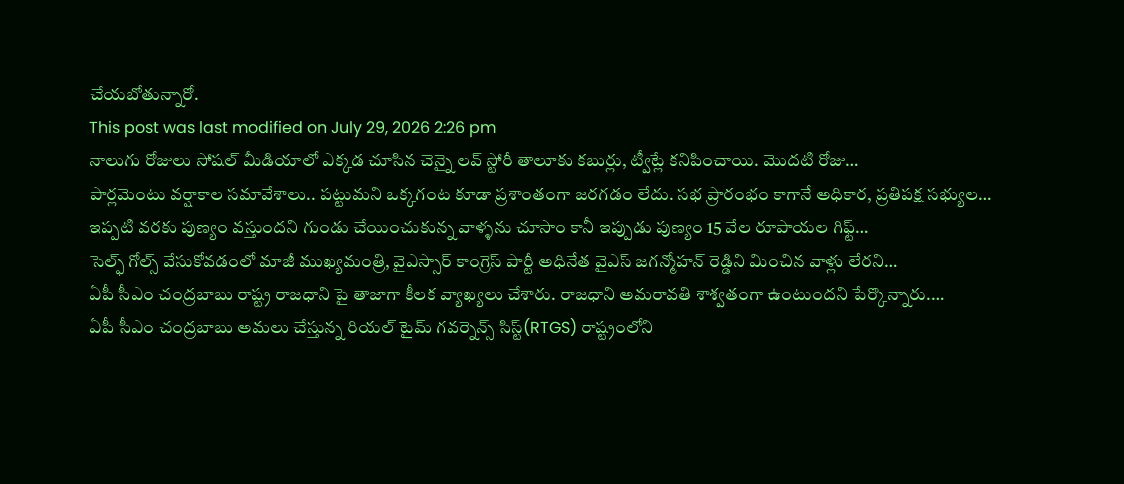చేయబోతున్నారో.
This post was last modified on July 29, 2026 2:26 pm
నాలుగు రోజులు సోషల్ మీడియాలో ఎక్కడ చూసిన చెన్నై లవ్ స్టోరీ తాలూకు కబుర్లు, ట్వీట్లే కనిపించాయి. మొదటి రోజు…
పార్లమెంటు వర్షాకాల సమావేశాలు.. పట్టుమని ఒక్కగంట కూడా ప్రశాంతంగా జరగడం లేదు. సభ ప్రారంభం కాగానే అధికార, ప్రతిపక్ష సభ్యుల…
ఇప్పటి వరకు పుణ్యం వస్తుందని గుండు చేయించుకున్న వాళ్ళను చూసాం కానీ ఇప్పుడు పుణ్యం 15 వేల రూపాయల గిఫ్ట్…
సెల్ఫ్ గోల్స్ వేసుకోవడంలో మాజీ ముఖ్యమంత్రి, వైఎస్సార్ కాంగ్రెస్ పార్టీ అధినేత వైఎస్ జగన్మోహన్ రెడ్డిని మించిన వాళ్లు లేరని…
ఏపీ సీఎం చంద్రబాబు రాష్ట్ర రాజధాని పై తాజాగా కీలక వ్యాఖ్యలు చేశారు. రాజధాని అమరావతి శాశ్వతంగా ఉంటుందని పేర్కొన్నారు.…
ఏపీ సీఎం చంద్రబాబు అమలు చేస్తున్న రియల్ టైమ్ గవర్నెన్స్ సిస్ట్(RTGS) రాష్ట్రంలోని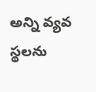అన్ని వ్యవ స్థలను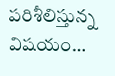పరిశీలిస్తున్న విషయం…